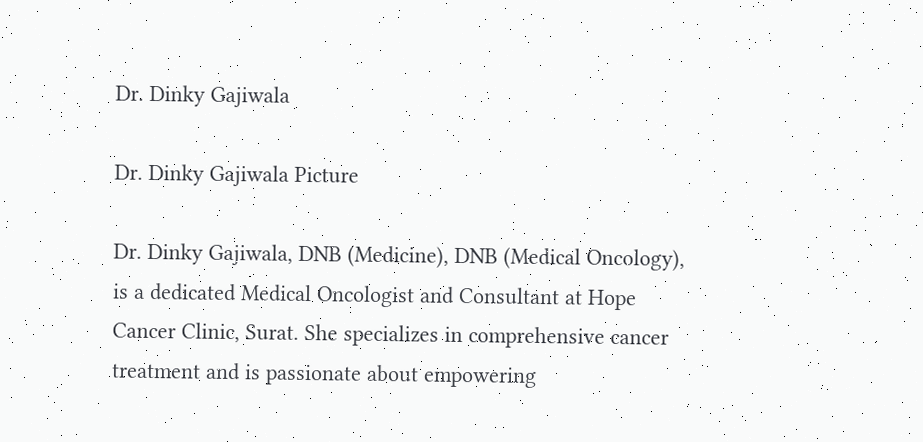Dr. Dinky Gajiwala

Dr. Dinky Gajiwala Picture

Dr. Dinky Gajiwala, DNB (Medicine), DNB (Medical Oncology), is a dedicated Medical Oncologist and Consultant at Hope Cancer Clinic, Surat. She specializes in comprehensive cancer treatment and is passionate about empowering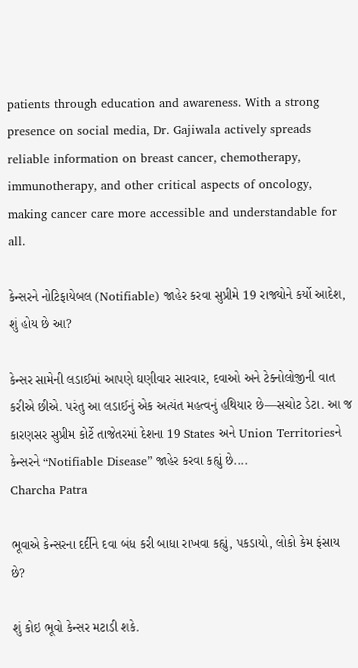patients through education and awareness. With a strong presence on social media, Dr. Gajiwala actively spreads reliable information on breast cancer, chemotherapy, immunotherapy, and other critical aspects of oncology, making cancer care more accessible and understandable for all.

કેન્સરને નોટિફાયેબલ (Notifiable) જાહેર કરવા સુપ્રીમે 19 રાજ્યોને કર્યો આદેશ, શું હોય છે આ?

કેન્સર સામેની લડાઈમાં આપણે ઘણીવાર સારવાર, દવાઓ અને ટેક્નોલોજીની વાત કરીએ છીએ. પરંતુ આ લડાઈનું એક અત્યંત મહત્વનું હથિયાર છે—સચોટ ડેટા. આ જ કારણસર સુપ્રીમ કોર્ટે તાજેતરમાં દેશના 19 States અને Union Territoriesને કેન્સરને “Notifiable Disease” જાહેર કરવા કહ્યું છે....
Charcha Patra

ભૂવાએ કેન્સરના દર્દીને દવા બંધ કરી બાધા રાખવા કહ્યું, પકડાયો, લોકો કેમ ફંસાય છે?

શું કોઇ ભૂવો કેન્સર મટાડી શકે.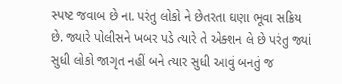સ્પષ્ટ જવાબ છે ના. પરંતુ લોકો ને છેતરતા ઘણા ભૂવા સક્રિય છે. જ્યારે પોલીસને ખબર પડે ત્યારે તે એક્શન લે છે પરંતુ જ્યાં સુધી લોકો જાગૃત નહીં બને ત્યાર સુધી આવું બનતું જ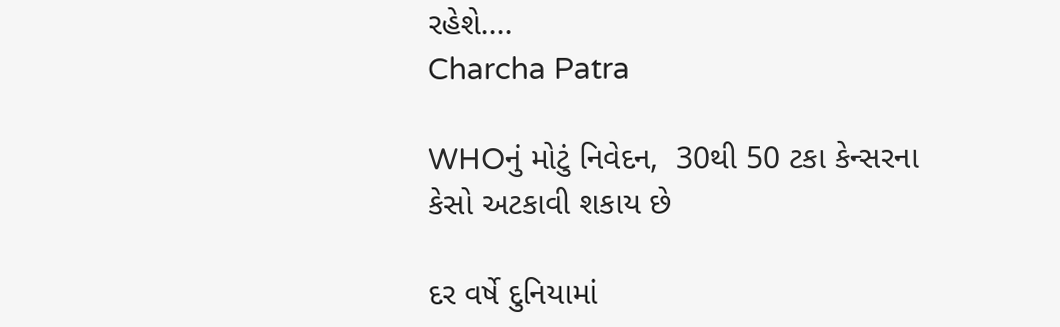રહેશે....
Charcha Patra

WHOનું મોટું નિવેદન,  30થી 50 ટકા કેન્સરના કેસો અટકાવી શકાય છે

દર વર્ષે દુનિયામાં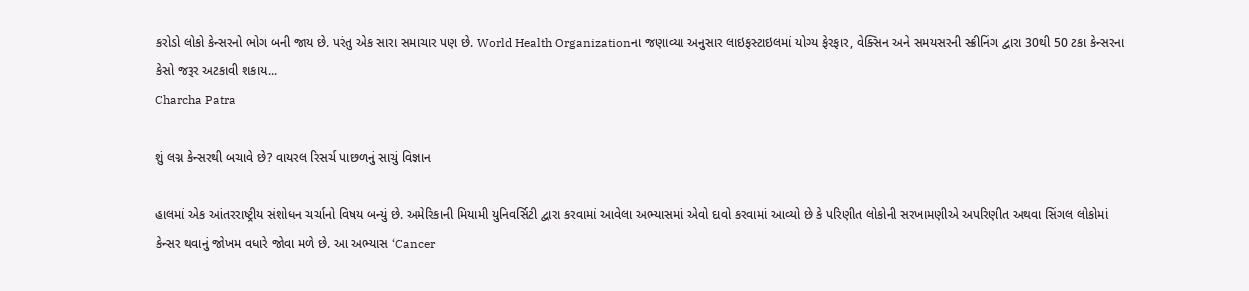કરોડો લોકો કેન્સરનો ભોગ બની જાય છે. પરંતુ એક સારા સમાચાર પણ છે. World Health Organizationના જણાવ્યા અનુસાર લાઇફસ્ટાઇલમાં યોગ્ય ફેરફાર, વેક્સિન અને સમયસરની સ્ક્રીનિંગ દ્વારા 30થી 50 ટકા કેન્સરના કેસો જરૂર અટકાવી શકાય...
Charcha Patra

શું લગ્ન કેન્સરથી બચાવે છે? વાયરલ રિસર્ચ પાછળનું સાચું વિજ્ઞાન

હાલમાં એક આંતરરાષ્ટ્રીય સંશોધન ચર્ચાનો વિષય બન્યું છે. અમેરિકાની મિયામી યુનિવર્સિટી દ્વારા કરવામાં આવેલા અભ્યાસમાં એવો દાવો કરવામાં આવ્યો છે કે પરિણીત લોકોની સરખામણીએ અપરિણીત અથવા સિંગલ લોકોમાં કેન્સર થવાનું જોખમ વધારે જોવા મળે છે. આ અભ્યાસ ‘Cancer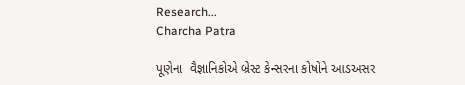Research...
Charcha Patra

પૂણેના  વૈજ્ઞાનિકોએ બ્રેસ્ટ કેન્સરના કોષોને આડઅસર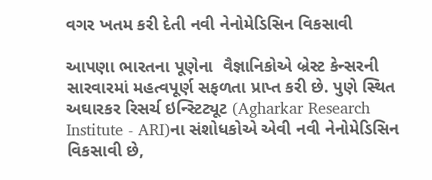વગર ખતમ કરી દેતી નવી નેનોમેડિસિન વિકસાવી

આપણા ભારતના પૂણેના  વૈજ્ઞાનિકોએ બ્રેસ્ટ કેન્સરની સારવારમાં મહત્વપૂર્ણ સફળતા પ્રાપ્ત કરી છે. પુણે સ્થિત અઘારકર રિસર્ચ ઇન્સ્ટિટ્યૂટ (Agharkar Research Institute - ARI)ના સંશોધકોએ એવી નવી નેનોમેડિસિન વિકસાવી છે,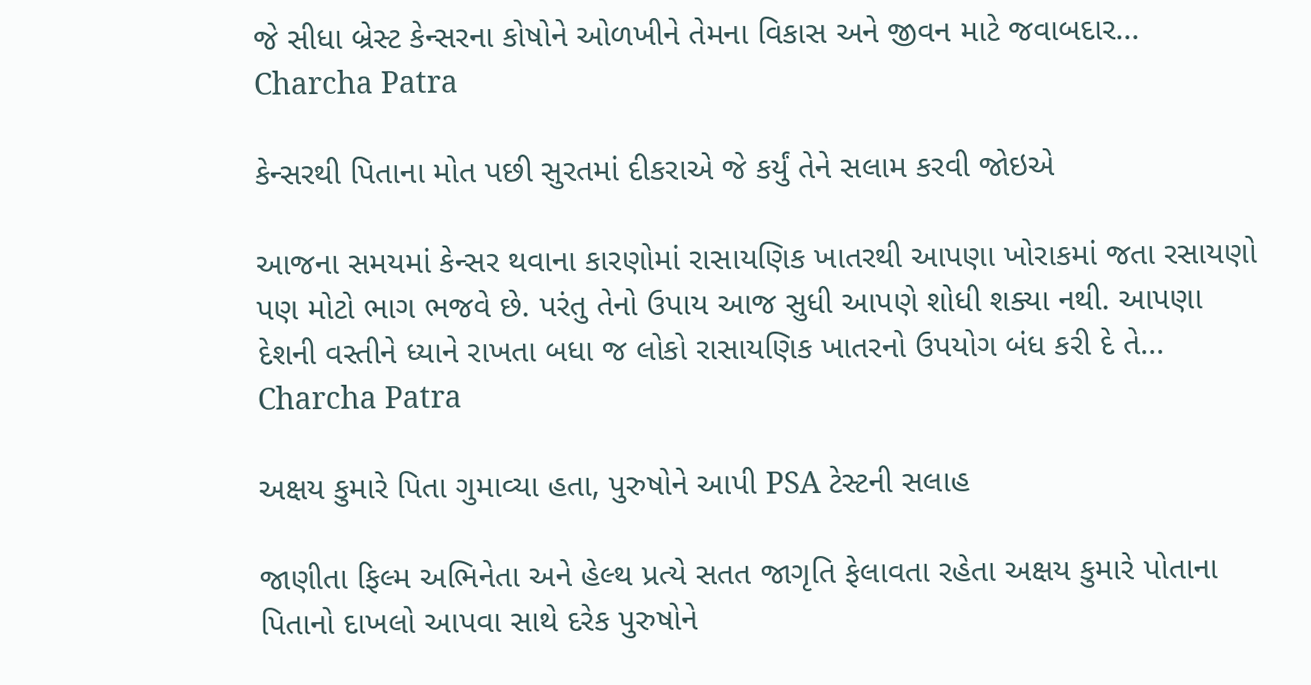જે સીધા બ્રેસ્ટ કેન્સરના કોષોને ઓળખીને તેમના વિકાસ અને જીવન માટે જવાબદાર...
Charcha Patra

કેન્સરથી પિતાના મોત પછી સુરતમાં દીકરાએ જે કર્યું તેને સલામ કરવી જોઇએ

આજના સમયમાં કેન્સર થવાના કારણોમાં રાસાયણિક ખાતરથી આપણા ખોરાકમાં જતા રસાયણો પણ મોટો ભાગ ભજવે છે. પરંતુ તેનો ઉપાય આજ સુધી આપણે શોધી શક્યા નથી. આપણા દેશની વસ્તીને ધ્યાને રાખતા બધા જ લોકો રાસાયણિક ખાતરનો ઉપયોગ બંધ કરી દે તે...
Charcha Patra

અક્ષય કુમારે પિતા ગુમાવ્યા હતા, પુરુષોને આપી PSA ટેસ્ટની સલાહ

જાણીતા ફિલ્મ અભિનેતા અને હેલ્થ પ્રત્યે સતત જાગૃતિ ફેલાવતા રહેતા અક્ષય કુમારે પોતાના પિતાનો દાખલો આપવા સાથે દરેક પુરુષોને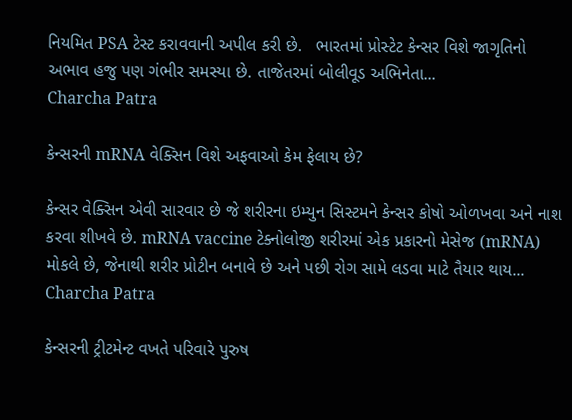નિયમિત PSA ટેસ્ટ કરાવવાની અપીલ કરી છે.   ભારતમાં પ્રોસ્ટેટ કેન્સર વિશે જાગૃતિનો અભાવ હજુ પણ ગંભીર સમસ્યા છે. તાજેતરમાં બોલીવૂડ અભિનેતા...
Charcha Patra

કેન્સરની mRNA વેક્સિન વિશે અફવાઓ કેમ ફેલાય છે?

કેન્સર વેક્સિન એવી સારવાર છે જે શરીરના ઇમ્યુન સિસ્ટમને કેન્સર કોષો ઓળખવા અને નાશ કરવા શીખવે છે. mRNA vaccine ટેક્નોલોજી શરીરમાં એક પ્રકારનો મેસેજ (mRNA) મોકલે છે, જેનાથી શરીર પ્રોટીન બનાવે છે અને પછી રોગ સામે લડવા માટે તૈયાર થાય...
Charcha Patra

કેન્સરની ટ્રીટમેન્ટ વખતે પરિવારે પુરુષ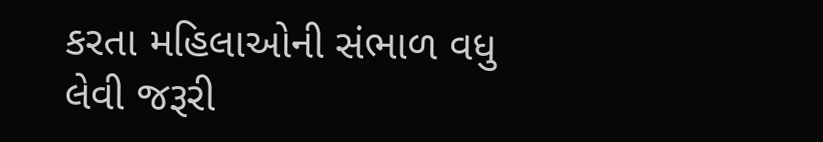કરતા મહિલાઓની સંભાળ વધુ લેવી જરૂરી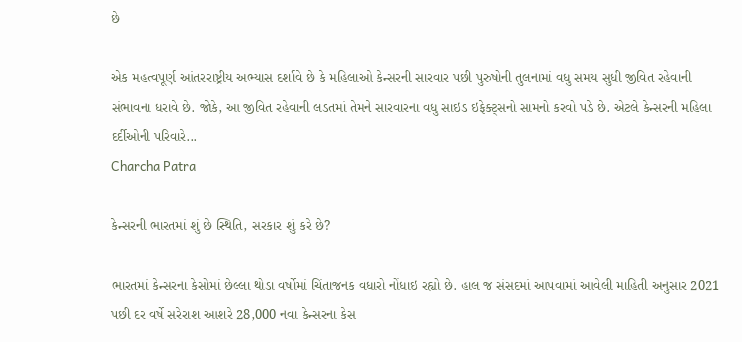છે

એક મહત્વપૂર્ણ આંતરરાષ્ટ્રીય અભ્યાસ દર્શાવે છે કે મહિલાઓ કેન્સરની સારવાર પછી પુરુષોની તુલનામાં વધુ સમય સુધી જીવિત રહેવાની સંભાવના ધરાવે છે. જોકે, આ જીવિત રહેવાની લડતમાં તેમને સારવારના વધુ સાઇડ ઇફેક્ટ્સનો સામનો કરવો પડે છે. એટલે કેન્સરની મહિલા દર્દીઓની પરિવારે...
Charcha Patra

કેન્સરની ભારતમાં શું છે સ્થિતિ, સરકાર શું કરે છે?

ભારતમાં કેન્સરના કેસોમાં છેલ્લા થોડા વર્ષોમાં ચિંતાજનક વધારો નોંધાઇ રહ્યો છે. હાલ જ સંસદમાં આપવામાં આવેલી માહિતી અનુસાર 2021 પછી દર વર્ષે સરેરાશ આશરે 28,000 નવા કેન્સરના કેસ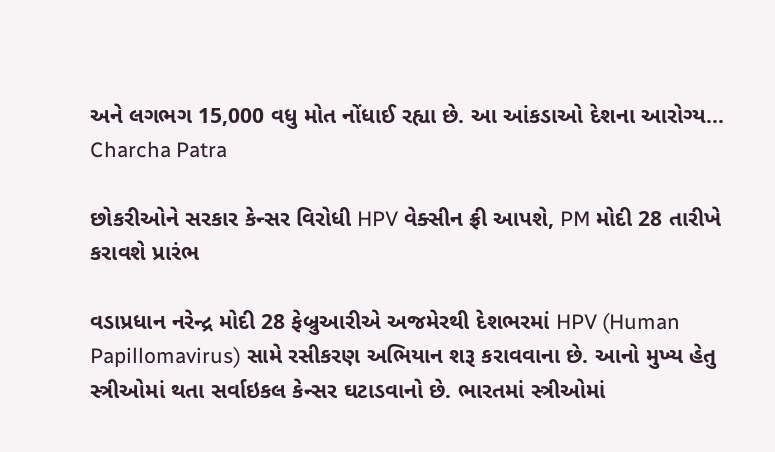અને લગભગ 15,000 વધુ મોત નોંધાઈ રહ્યા છે. આ આંકડાઓ દેશના આરોગ્ય...
Charcha Patra

છોકરીઓને સરકાર કેન્સર વિરોધી HPV વેક્સીન ફ્રી આપશે, PM મોદી 28 તારીખે કરાવશે પ્રારંભ

વડાપ્રધાન નરેન્દ્ર મોદી 28 ફેબ્રુઆરીએ અજમેરથી દેશભરમાં HPV (Human Papillomavirus) સામે રસીકરણ અભિયાન શરૂ કરાવવાના છે. આનો મુખ્ય હેતુ સ્ત્રીઓમાં થતા સર્વાઇકલ કેન્સર ઘટાડવાનો છે. ભારતમાં સ્ત્રીઓમાં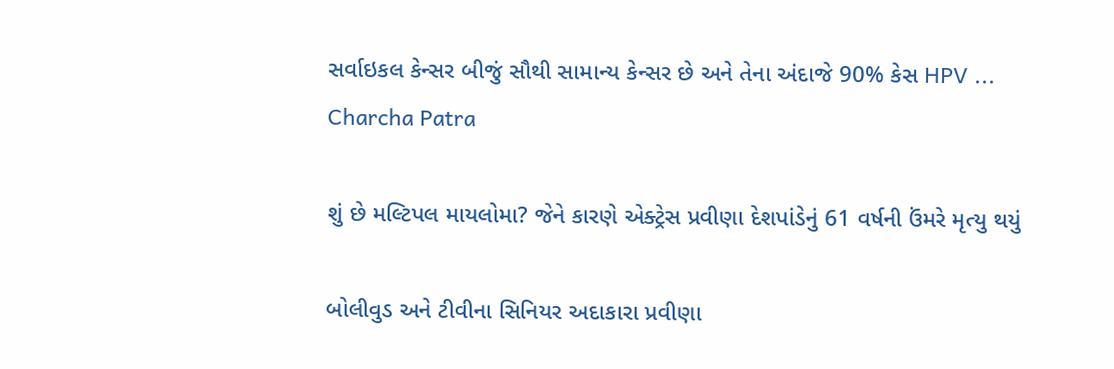સર્વાઇકલ કેન્સર બીજું સૌથી સામાન્ય કેન્સર છે અને તેના અંદાજે 90% કેસ HPV ...
Charcha Patra

શું છે મલ્ટિપલ માયલોમા? જેને કારણે એક્ટ્રેસ પ્રવીણા દેશપાંડેનું 61 વર્ષની ઉંમરે મૃત્યુ થયું

બોલીવુડ અને ટીવીના સિનિયર અદાકારા પ્રવીણા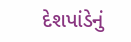દેશપાંડેનું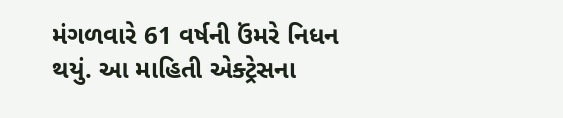મંગળવારે 61 વર્ષની ઉંમરે નિધન થયું. આ માહિતી એક્ટ્રેસના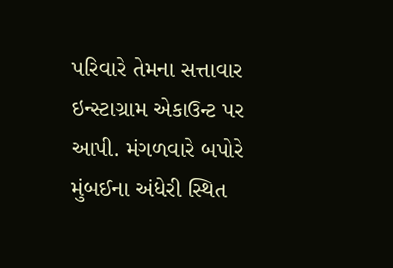પરિવારે તેમના સત્તાવાર ઇન્સ્ટાગ્રામ એકાઉન્ટ પર આપી. મંગળવારે બપોરે મુંબઈના અંધેરી સ્થિત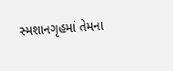સ્મશાનગૃહમાં તેમના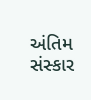અંતિમ સંસ્કાર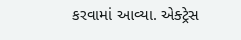કરવામાં આવ્યા. એક્ટ્રેસ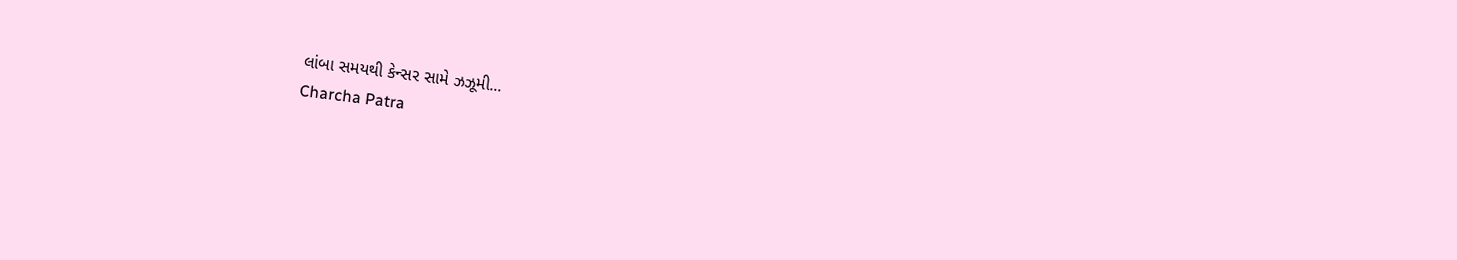લાંબા સમયથી કેન્સર સામે ઝઝૂમી...
Charcha Patra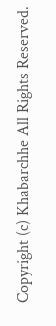Copyright (c) Khabarchhe All Rights Reserved.